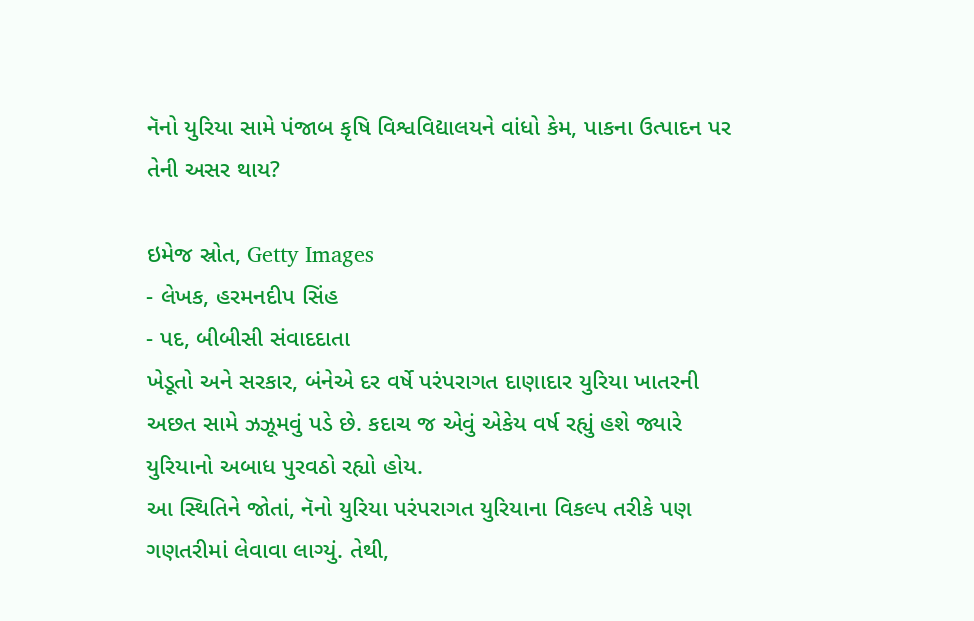નૅનો યુરિયા સામે પંજાબ કૃષિ વિશ્વવિદ્યાલયને વાંધો કેમ, પાકના ઉત્પાદન પર તેની અસર થાય?

ઇમેજ સ્રોત, Getty Images
- લેખક, હરમનદીપ સિંહ
- પદ, બીબીસી સંવાદદાતા
ખેડૂતો અને સરકાર, બંનેએ દર વર્ષે પરંપરાગત દાણાદાર યુરિયા ખાતરની અછત સામે ઝઝૂમવું પડે છે. કદાચ જ એવું એકેય વર્ષ રહ્યું હશે જ્યારે યુરિયાનો અબાધ પુરવઠો રહ્યો હોય.
આ સ્થિતિને જોતાં, નૅનો યુરિયા પરંપરાગત યુરિયાના વિકલ્પ તરીકે પણ ગણતરીમાં લેવાવા લાગ્યું. તેથી,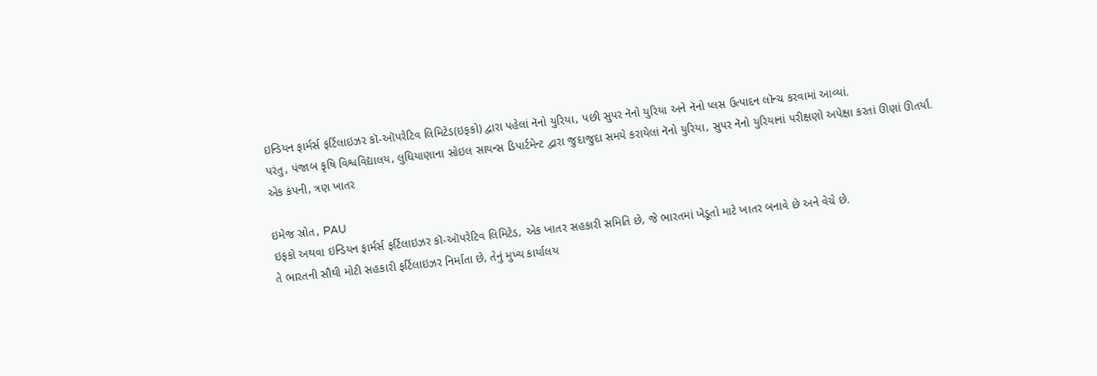ઇન્ડિયન ફાર્મર્સ ફર્ટિલાઇઝર કૉ-ઑપરેટિવ લિમિટેડ(ઇફકો) દ્વારા પહેલાં નૅનો યુરિયા, પછી સુપર નૅનો યુરિયા અને નૅનો પ્લસ ઉત્પાદન લૉન્ચ કરવામાં આવ્યાં.
પરંતુ, પંજાબ કૃષિ વિશ્વવિદ્યાલય, લુધિયાણાના સોઇલ સાયન્સ ડિપાર્ટમેન્ટ દ્વારા જુદાજુદા સમયે કરાયેલાં નૅનો યુરિયા, સુપર નૅનો યુરિયાનાં પરીક્ષણો અપેક્ષા કરતાં ઊણાં ઊતર્યાં.
એક કંપની, ત્રણ ખાતર

ઇમેજ સ્રોત, PAU
ઇફકો અથવા ઇન્ડિયન ફાર્મર્સ ફર્ટિલાઇઝર કૉ-ઑપરેટિવ લિમિટેડ, એક ખાતર સહકારી સમિતિ છે, જે ભારતમાં ખેડૂતો માટે ખાતર બનાવે છે અને વેચે છે.
તે ભારતની સૌથી મોટી સહકારી ફર્ટિલાઇઝર નિર્માતા છે, તેનું મુખ્ય કાર્યાલય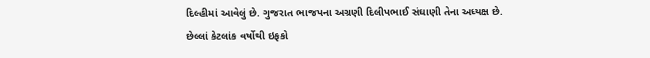દિલ્હીમાં આવેલું છે. ગુજરાત ભાજપના અગ્રણી દિલીપભાઈ સંઘાણી તેના અધ્યક્ષ છે.
છેલ્લાં કેટલાંક વર્ષોથી ઇફકો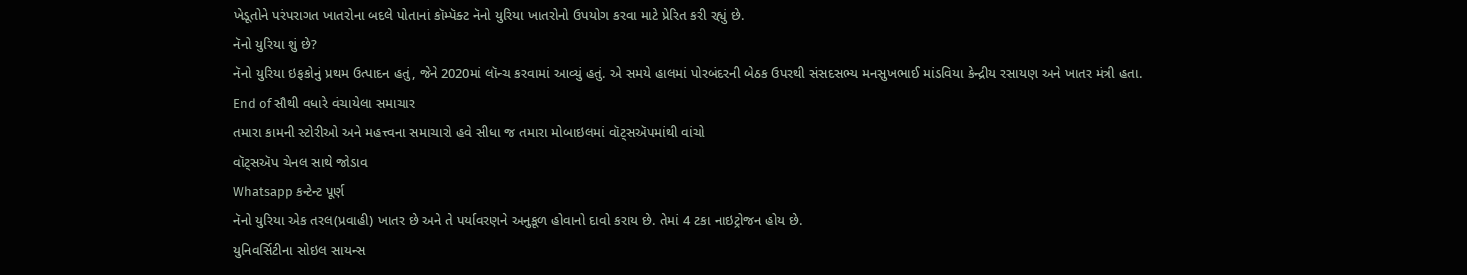ખેડૂતોને પરંપરાગત ખાતરોના બદલે પોતાનાં કૉમ્પૅક્ટ નૅનો યુરિયા ખાતરોનો ઉપયોગ કરવા માટે પ્રેરિત કરી રહ્યું છે.
નૅનો યુરિયા શું છે?
નૅનો યુરિયા ઇફકોનું પ્રથમ ઉત્પાદન હતું, જેને 2020માં લૉન્ચ કરવામાં આવ્યું હતું. એ સમયે હાલમાં પોરબંદરની બેઠક ઉપરથી સંસદસભ્ય મનસુખભાઈ માંડવિયા કેન્દ્રીય રસાયણ અને ખાતર મંત્રી હતા.
End of સૌથી વધારે વંચાયેલા સમાચાર
તમારા કામની સ્ટોરીઓ અને મહત્ત્વના સમાચારો હવે સીધા જ તમારા મોબાઇલમાં વૉટ્સઍપમાંથી વાંચો
વૉટ્સઍપ ચેનલ સાથે જોડાવ
Whatsapp કન્ટેન્ટ પૂર્ણ
નૅનો યુરિયા એક તરલ(પ્રવાહી) ખાતર છે અને તે પર્યાવરણને અનુકૂળ હોવાનો દાવો કરાય છે. તેમાં 4 ટકા નાઇટ્રોજન હોય છે.
યુનિવર્સિટીના સોઇલ સાયન્સ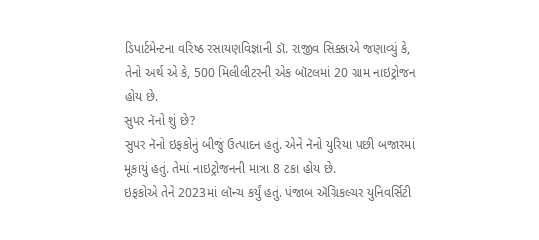ડિપાર્ટમેન્ટના વરિષ્ઠ રસાયણવિજ્ઞાની ડૉ. રાજીવ સિક્કાએ જણાવ્યું કે, તેનો અર્થ એ કે, 500 મિલીલીટરની એક બૉટલમાં 20 ગ્રામ નાઇટ્રોજન હોય છે.
સુપર નૅનો શું છે?
સુપર નૅનો ઇફકોનું બીજું ઉત્પાદન હતું. એને નૅનો યુરિયા પછી બજારમાં મૂકાયું હતું. તેમાં નાઇટ્રોજનની માત્રા 8 ટકા હોય છે.
ઇફકોએ તેને 2023માં લૉન્ચ કર્યું હતું. પંજાબ ઍગ્રિકલ્ચર યુનિવર્સિટી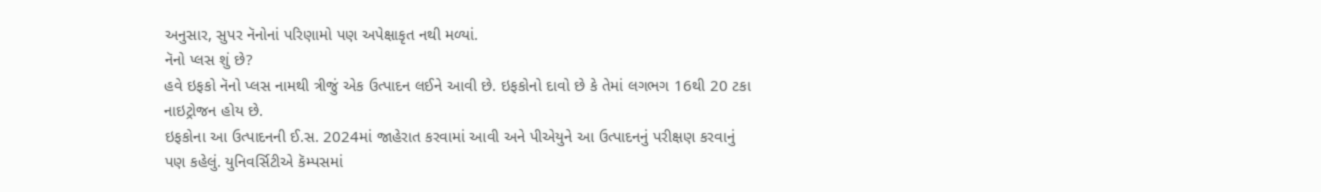અનુસાર, સુપર નૅનોનાં પરિણામો પણ અપેક્ષાકૃત નથી મળ્યાં.
નૅનો પ્લસ શું છે?
હવે ઇફકો નૅનો પ્લસ નામથી ત્રીજું એક ઉત્પાદન લઈને આવી છે. ઇફકોનો દાવો છે કે તેમાં લગભગ 16થી 20 ટકા નાઇટ્રોજન હોય છે.
ઇફકોના આ ઉત્પાદનની ઈ.સ. 2024માં જાહેરાત કરવામાં આવી અને પીએયુને આ ઉત્પાદનનું પરીક્ષણ કરવાનું પણ કહેલું. યુનિવર્સિટીએ કૅમ્પસમાં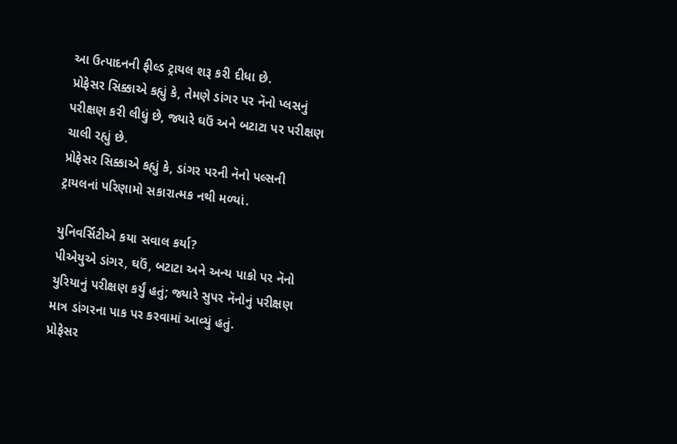આ ઉત્પાદનની ફીલ્ડ ટ્રાયલ શરૂ કરી દીધા છે.
પ્રોફેસર સિક્કાએ કહ્યું કે, તેમણે ડાંગર પર નૅનો પ્લસનું પરીક્ષણ કરી લીધું છે, જ્યારે ઘઉં અને બટાટા પર પરીક્ષણ ચાલી રહ્યું છે.
પ્રોફેસર સિક્કાએ કહ્યું કે, ડાંગર પરની નૅનો પલ્સની ટ્રાયલનાં પરિણામો સકારાત્મક નથી મળ્યાં.

યુનિવર્સિટીએ કયા સવાલ કર્યા?
પીએયુએ ડાંગર, ઘઉં, બટાટા અને અન્ય પાકો પર નૅનો યુરિયાનું પરીક્ષણ કર્યું હતું; જ્યારે સુપર નૅનોનું પરીક્ષણ માત્ર ડાંગરના પાક પર કરવામાં આવ્યું હતું.
પ્રોફેસર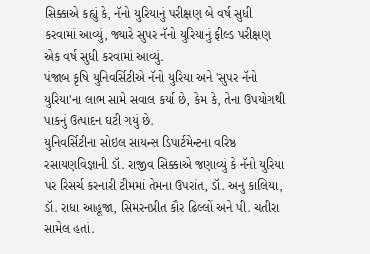સિક્કાએ કહ્યું કે, નૅનો યુરિયાનું પરીક્ષણ બે વર્ષ સુધી કરવામાં આવ્યું, જ્યારે સુપર નૅનો યુરિયાનું ફીલ્ડ પરીક્ષણ એક વર્ષ સુધી કરવામાં આવ્યું.
પંજાબ કૃષિ યુનિવર્સિટીએ નૅનો યુરિયા અને 'સુપર નૅનો યુરિયા'ના લાભ સામે સવાલ કર્યા છે, કેમ કે, તેના ઉપયોગથી પાકનું ઉત્પાદન ઘટી ગયું છે.
યુનિવર્સિટીના સોઇલ સાયન્સ ડિપાર્ટમેન્ટના વરિષ્ઠ રસાયણવિજ્ઞાની ડૉ. રાજીવ સિક્કાએ જણાવ્યું કે નૅનો યુરિયા પર રિસર્ચ કરનારી ટીમમાં તેમના ઉપરાંત, ડૉ. અનુ કાલિયા, ડૉ. રાધા આહૂજા, સિમરનપ્રીત કૌર ઢિલ્લોં અને પી. ચતીરા સામેલ હતાં.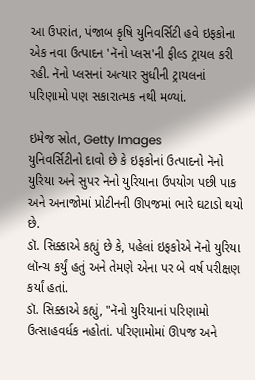આ ઉપરાંત, પંજાબ કૃષિ યુનિવર્સિટી હવે ઇફકોના એક નવા ઉત્પાદન 'નૅનો પ્લસ'ની ફીલ્ડ ટ્રાયલ કરી રહી. નૅનો પ્લસનાં અત્યાર સુધીની ટ્રાયલનાં પરિણામો પણ સકારાત્મક નથી મળ્યાં.

ઇમેજ સ્રોત, Getty Images
યુનિવર્સિટીનો દાવો છે કે ઇફકોનાં ઉત્પાદનો નૅનો યુરિયા અને સુપર નૅનો યુરિયાના ઉપયોગ પછી પાક અને અનાજોમાં પ્રોટીનની ઊપજમાં ભારે ઘટાડો થયો છે.
ડૉ. સિક્કાએ કહ્યું છે કે, પહેલાં ઇફકોએ નૅનો યુરિયા લૉન્ચ કર્યું હતું અને તેમણે એના પર બે વર્ષ પરીક્ષણ કર્યાં હતાં.
ડૉ. સિક્કાએ કહ્યું, "નૅનો યુરિયાનાં પરિણામો ઉત્સાહવર્ધક નહોતાં. પરિણામોમાં ઊપજ અને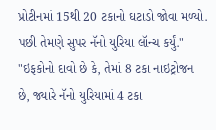પ્રોટીનમાં 15થી 20 ટકાનો ઘટાડો જોવા મળ્યો. પછી તેમણે સુપર નૅનો યુરિયા લૉન્ચ કર્યું."
"ઇફકોનો દાવો છે કે, તેમાં 8 ટકા નાઇટ્રોજન છે, જ્યારે નૅનો યુરિયામાં 4 ટકા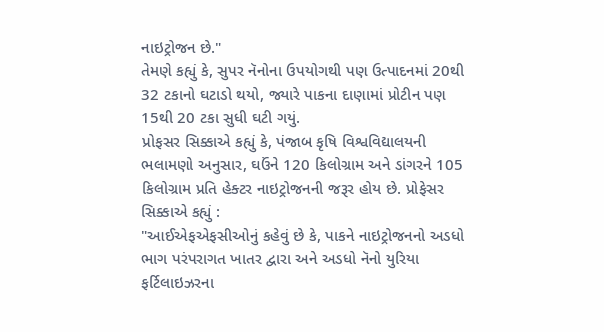નાઇટ્રોજન છે."
તેમણે કહ્યું કે, સુપર નૅનોના ઉપયોગથી પણ ઉત્પાદનમાં 20થી 32 ટકાનો ઘટાડો થયો, જ્યારે પાકના દાણામાં પ્રોટીન પણ 15થી 20 ટકા સુધી ઘટી ગયું.
પ્રોફસર સિક્કાએ કહ્યું કે, પંજાબ કૃષિ વિશ્વવિદ્યાલયની ભલામણો અનુસાર, ઘઉંને 120 કિલોગ્રામ અને ડાંગરને 105 કિલોગ્રામ પ્રતિ હેક્ટર નાઇટ્રોજનની જરૂર હોય છે. પ્રોફેસર સિક્કાએ કહ્યું :
"આઈએફએફસીઓનું કહેવું છે કે, પાકને નાઇટ્રોજનનો અડધો ભાગ પરંપરાગત ખાતર દ્વારા અને અડધો નૅનો યુરિયા ફર્ટિલાઇઝરના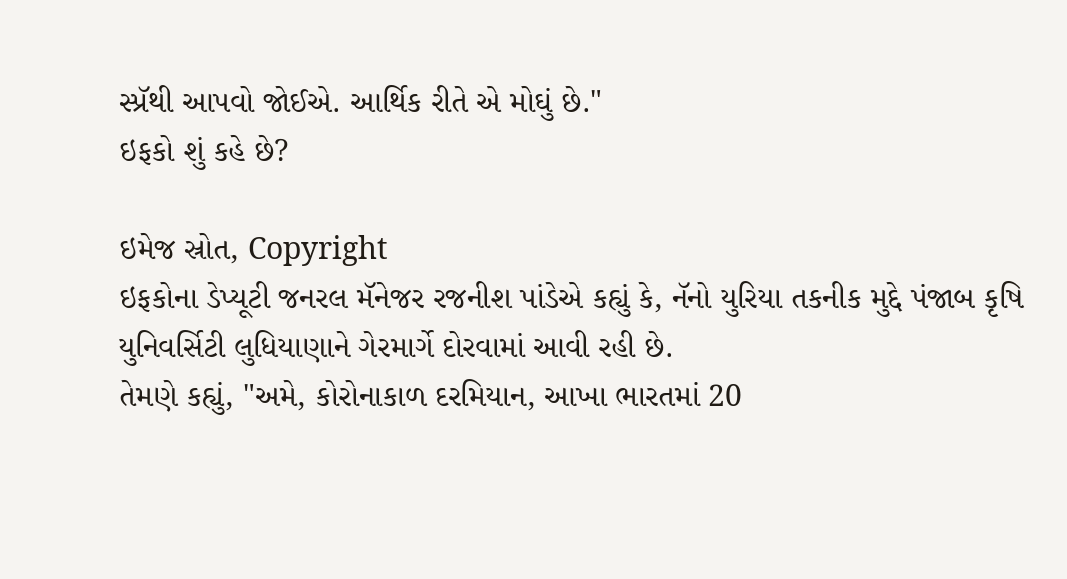સ્પ્રૅથી આપવો જોઈએ. આર્થિક રીતે એ મોઘું છે."
ઇફકો શું કહે છે?

ઇમેજ સ્રોત, Copyright
ઇફકોના ડેપ્યૂટી જનરલ મૅનેજર રજનીશ પાંડેએ કહ્યું કે, નૅનો યુરિયા તકનીક મુદ્દે પંજાબ કૃષિ યુનિવર્સિટી લુધિયાણાને ગેરમાર્ગે દોરવામાં આવી રહી છે.
તેમણે કહ્યું, "અમે, કોરોનાકાળ દરમિયાન, આખા ભારતમાં 20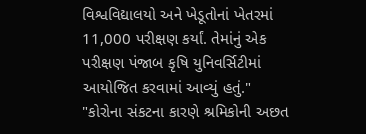વિશ્વવિદ્યાલયો અને ખેડૂતોનાં ખેતરમાં 11,000 પરીક્ષણ કર્યાં. તેમાંનું એક પરીક્ષણ પંજાબ કૃષિ યુનિવર્સિટીમાં આયોજિત કરવામાં આવ્યું હતું."
"કોરોના સંકટના કારણે શ્રમિકોની અછત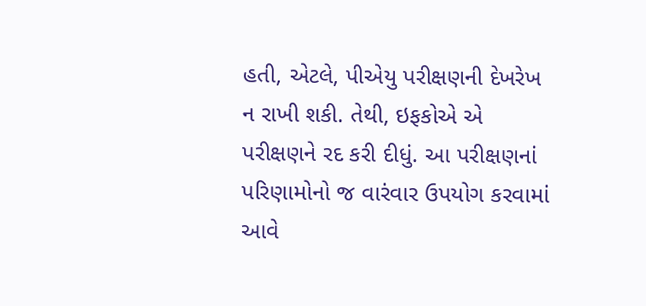હતી, એટલે, પીએયુ પરીક્ષણની દેખરેખ ન રાખી શકી. તેથી, ઇફકોએ એ પરીક્ષણને રદ કરી દીધું. આ પરીક્ષણનાં પરિણામોનો જ વારંવાર ઉપયોગ કરવામાં આવે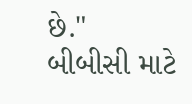છે."
બીબીસી માટે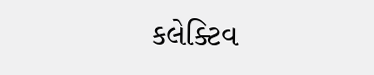કલેક્ટિવ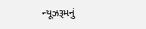ન્યૂઝરૂમનું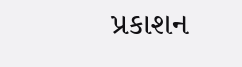પ્રકાશન